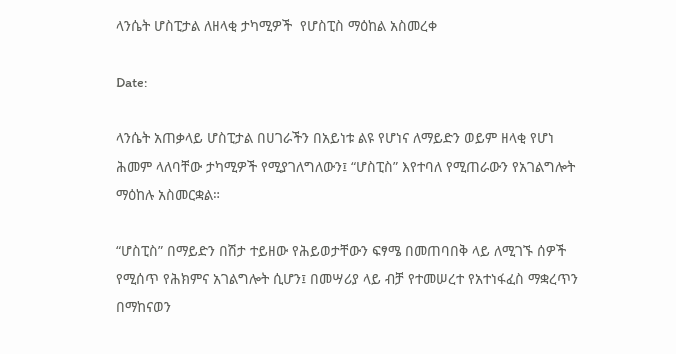ላንሴት ሆስፒታል ለዘላቂ ታካሚዎች  የሆስፒስ ማዕከል አስመረቀ

Date:

ላንሴት አጠቃላይ ሆስፒታል በሀገራችን በአይነቱ ልዩ የሆነና ለማይድን ወይም ዘላቂ የሆነ ሕመም ላለባቸው ታካሚዎች የሚያገለግለውን፤ “ሆስፒስ” እየተባለ የሚጠራውን የአገልግሎት ማዕከሉ አስመርቋል።

“ሆስፒስ” በማይድን በሽታ ተይዘው የሕይወታቸውን ፍፃሜ በመጠባበቅ ላይ ለሚገኙ ሰዎች የሚሰጥ የሕክምና አገልግሎት ሲሆን፤ በመሣሪያ ላይ ብቻ የተመሠረተ የአተነፋፈስ ማቋረጥን በማከናወን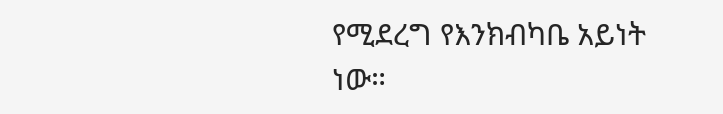የሚደረግ የእንክብካቤ አይነት ነው።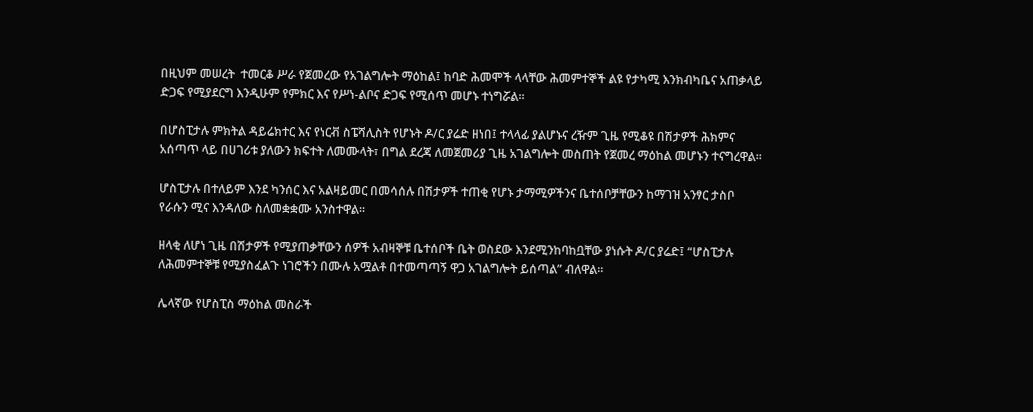በዚህም መሠረት  ተመርቆ ሥራ የጀመረው የአገልግሎት ማዕከል፤ ከባድ ሕመሞች ላላቸው ሕመምተኞች ልዩ የታካሚ እንክብካቤና አጠቃላይ ድጋፍ የሚያደርግ እንዲሁም የምክር እና የሥነ-ልቦና ድጋፍ የሚሰጥ መሆኑ ተነግሯል።

በሆስፒታሉ ምክትል ዳይሬክተር እና የነርቭ ስፔሻሊስት የሆኑት ዶ/ር ያሬድ ዘነበ፤ ተላላፊ ያልሆኑና ረዥም ጊዜ የሚቆዩ በሽታዎች ሕክምና አሰጣጥ ላይ በሀገሪቱ ያለውን ክፍተት ለመሙላት፣ በግል ደረጃ ለመጀመሪያ ጊዜ አገልግሎት መስጠት የጀመረ ማዕከል መሆኑን ተናግረዋል።

ሆስፒታሉ በተለይም እንደ ካንሰር እና አልዛይመር በመሳሰሉ በሽታዎች ተጠቂ የሆኑ ታማሚዎችንና ቤተሰቦቻቸውን ከማገዝ አንፃር ታስቦ የራሱን ሚና እንዳለው ስለመቋቋሙ አንስተዋል።

ዘላቂ ለሆነ ጊዜ በሽታዎች የሚያጠቃቸውን ሰዎች አብዛኞቹ ቤተሰቦች ቤት ወስደው እንደሚንከባከቧቸው ያነሱት ዶ/ር ያሬድ፤ “ሆስፒታሉ ለሕመምተኞቹ የሚያስፈልጉ ነገሮችን በሙሉ አሟልቶ በተመጣጣኝ ዋጋ አገልግሎት ይሰጣል” ብለዋል።

ሌላኛው የሆስፒስ ማዕከል መስራች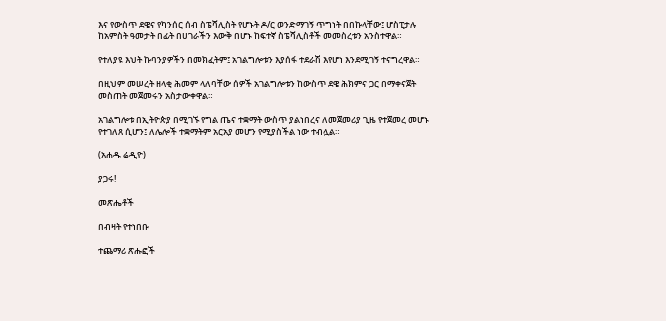እና የውስጥ ደዌና የካንሰር ሰብ ስፔሻሊስት የሆኑት ዶ/ር ወንድማገኝ ጥግነት በበኩላቸው፤ ሆስፒታሉ ከአምስት ዓመታት በፊት በሀገራችን እውቅ በሆኑ ከፍተኛ ስፔሻሊስቶች መመስረቱን አንስተዋል።

የተለያዩ እህት ኩባንያዎችን በመክፈትም፤ አገልግሎቱን እያሰፋ ተደራሽ እየሆነ እንደሚገኝ ተናግረዋል።

በዚህም መሠረት ዘላቂ ሕመም ላለባቸው ሰዎች አገልግሎቱን ከውስጥ ደዌ ሕክምና ጋር በማቀናጀት መስጠት መጀመሩን አስታውቀዋል።

አገልግሎቱ በኢትዮጵያ በሚገኙ የግል ጤና ተቋማት ውስጥ ያልነበረና ለመጀመሪያ ጊዜ የተጀመረ መሆኑ የተገለጸ ሲሆን፤ ለሌሎች ተቋማትም አርአያ መሆን የሚያስችል ነው ተብሏል።

(አሐዱ ሬዲዮ)

ያጋሩ!

መጽሔቶች

በብዛት የተነበቡ

ተጨማሪ ጽሑፎች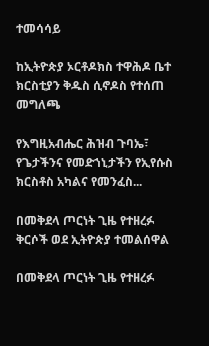ተመሳሳይ

ከኢትዮጵያ ኦርቶዶክስ ተዋሕዶ ቤተ ክርስቲያን ቅዱስ ሲኖዶስ የተሰጠ መግለጫ

የእግዚአብሔር ሕዝብ ጉባኤ፣ የጌታችንና የመድኀኒታችን የኢየሱስ ክርስቶስ አካልና የመንፈስ...

በመቅደላ ጦርነት ጊዜ የተዘረፉ ቅርሶች ወደ ኢትዮጵያ ተመልሰዋል

በመቅደላ ጦርነት ጊዜ የተዘረፉ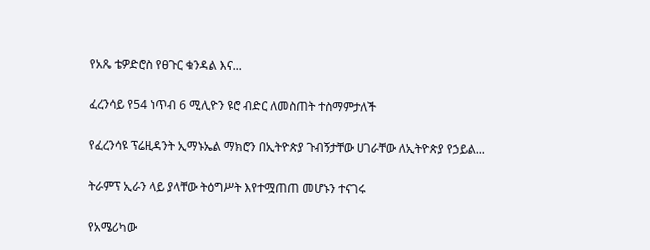የአጼ ቴዎድሮስ የፀጉር ቁንዳል እና...

ፈረንሳይ የ54 ነጥብ 6 ሚሊዮን ዩሮ ብድር ለመስጠት ተስማምታለች

የፈረንሳዩ ፕሬዚዳንት ኢማኑኤል ማክሮን በኢትዮጵያ ጉብኝታቸው ሀገራቸው ለኢትዮጵያ የኃይል...

ትራምፕ ኢራን ላይ ያላቸው ትዕግሥት እየተሟጠጠ መሆኑን ተናገሩ

የአሜሪካው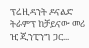ፕሬዚዳንት ዶናልድ ትራምፕ ከቻይናው መሪ ዢ ጂንፒንግ ጋር...